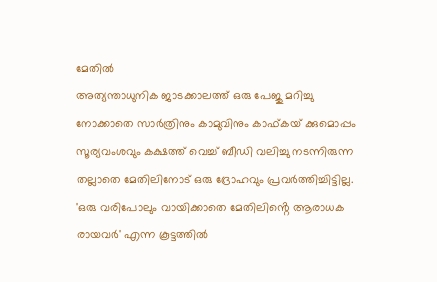മേതിൽ
അത്യന്താധുനിക ജാടക്കാലത്ത് ഒരു പേജു മറിച്ചു നോക്കാതെ സാർത്രിനും കാമുവിനും കാഫ്കയ് ക്കുമൊപ്പം സൂര്യവംശവും കക്ഷത്ത് വെച്ച് ബീഡി വലിച്ചു നടന്നിരുന്ന തല്ലാതെ മേതിലിനോട് ഒരു ദ്രോഹവും പ്രവർത്തിച്ചിട്ടില്ല. 'ഒരു വരിപോലും വായിക്കാതെ മേതിലിൻ്റെ ആരാധക രായവർ' എന്ന കൂട്ടത്തിൽ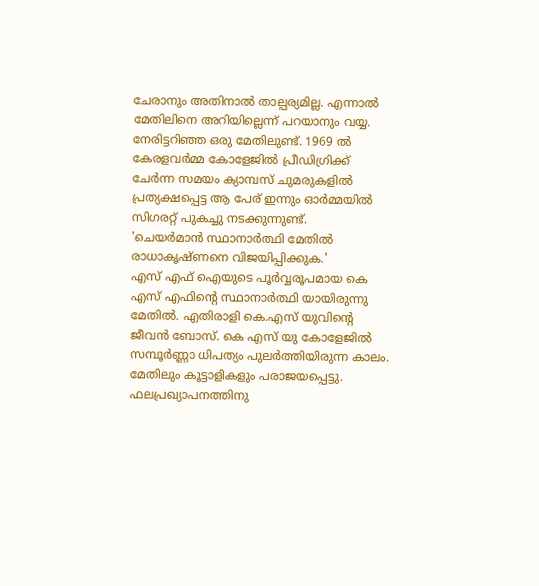ചേരാനും അതിനാൽ താല്പര്യമില്ല. എന്നാൽ മേതിലിനെ അറിയില്ലെന്ന് പറയാനും വയ്യ. നേരിട്ടറിഞ്ഞ ഒരു മേതിലുണ്ട്. 1969 ൽ കേരളവർമ്മ കോളേജിൽ പ്രീഡിഗ്രിക്ക് ചേർന്ന സമയം ക്യാമ്പസ് ചുമരുകളിൽ പ്രത്യക്ഷപ്പെട്ട ആ പേര് ഇന്നും ഓർമ്മയിൽ സിഗരറ്റ് പുകച്ചു നടക്കുന്നുണ്ട്.
'ചെയർമാൻ സ്ഥാനാർത്ഥി മേതിൽ രാധാകൃഷ്ണനെ വിജയിപ്പിക്കുക.'
എസ് എഫ് ഐയുടെ പൂർവ്വരൂപമായ കെ എസ് എഫിൻ്റെ സ്ഥാനാർത്ഥി യായിരുന്നു മേതിൽ. എതിരാളി കെ.എസ് യുവിൻ്റെ ജീവൻ ബോസ്. കെ എസ് യു കോളേജിൽ സമ്പൂർണ്ണാ ധിപത്യം പുലർത്തിയിരുന്ന കാലം. മേതിലും കൂട്ടാളികളും പരാജയപ്പെട്ടു. ഫലപ്രഖ്യാപനത്തിനു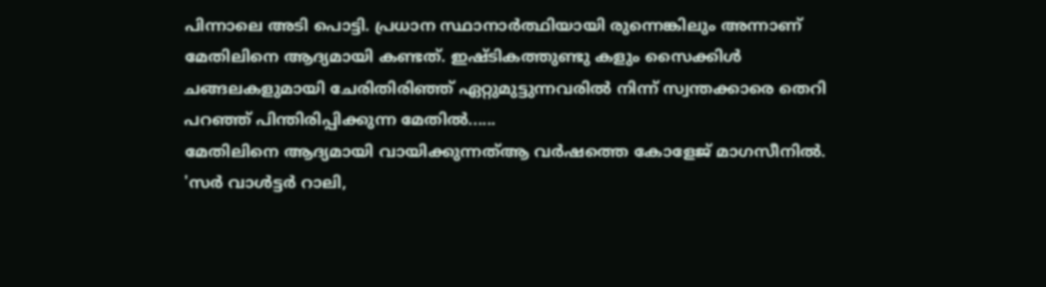പിന്നാലെ അടി പൊട്ടി. പ്രധാന സ്ഥാനാർത്ഥിയായി രുന്നെങ്കിലും അന്നാണ് മേതിലിനെ ആദ്യമായി കണ്ടത്. ഇഷ്ടികത്തുണ്ടു കളും സൈക്കിൾ ചങ്ങലകളുമായി ചേരിതിരിഞ്ഞ് ഏറ്റുമുട്ടുന്നവരിൽ നിന്ന് സ്വന്തക്കാരെ തെറി പറഞ്ഞ് പിന്തിരിപ്പിക്കുന്ന മേതിൽ......
മേതിലിനെ ആദ്യമായി വായിക്കുന്നത്ആ വർഷത്തെ കോളേജ് മാഗസീനിൽ.
'സർ വാൾട്ടർ റാലി,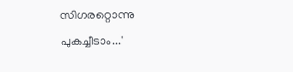സിഗരറ്റൊന്നു പുകച്ചീടാം...'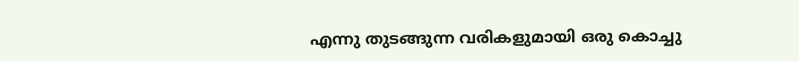എന്നു തുടങ്ങുന്ന വരികളുമായി ഒരു കൊച്ചു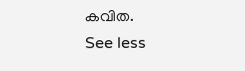കവിത.
See less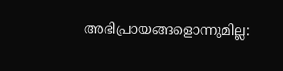അഭിപ്രായങ്ങളൊന്നുമില്ല: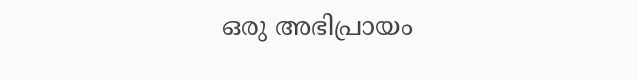ഒരു അഭിപ്രായം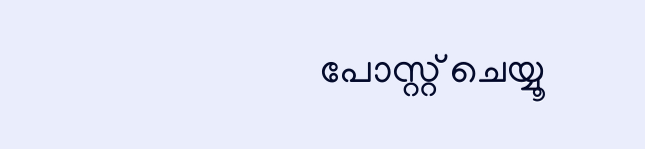പോസ്റ്റ് ചെയ്യൂ